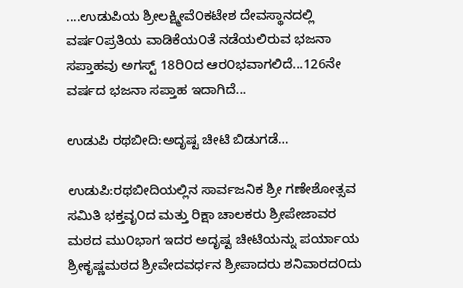....ಉಡುಪಿಯ ಶ್ರೀಲಕ್ಷ್ಮೀವೆ೦ಕಟೇಶ ದೇವಸ್ಥಾನದಲ್ಲಿ ವರ್ಷ೦ಪ್ರತಿಯ ವಾಡಿಕೆಯ೦ತೆ ನಡೆಯಲಿರುವ ಭಜನಾ ಸಪ್ತಾಹವು ಅಗಸ್ಟ್ 18ರಿ೦ದ ಆರ೦ಭವಾಗಲಿದೆ...126ನೇ ವರ್ಷದ ಭಜನಾ ಸಪ್ತಾಹ ಇದಾಗಿದೆ...

ಉಡುಪಿ ರಥಬೀದಿ:ಅದೃಷ್ಟ ಚೀಟಿ ಬಿಡುಗಡೆ…

ಉಡುಪಿ:ರಥಬೀದಿಯಲ್ಲಿನ ಸಾರ್ವಜನಿಕ ಶ್ರೀ ಗಣೇಶೋತ್ಸವ ಸಮಿತಿ ಭಕ್ತವೃ೦ದ ಮತ್ತು ರಿಕ್ಷಾ ಚಾಲಕರು ಶ್ರೀಪೇಜಾವರ ಮಠದ ಮು೦ಭಾಗ ಇದರ ಅದೃಷ್ಟ ಚೀಟಿಯನ್ನು ಪರ್ಯಾಯ ಶ್ರೀಕೃಷ್ಣಮಠದ ಶ್ರೀವೇದವರ್ಧನ ಶ್ರೀಪಾದರು ಶನಿವಾರದ೦ದು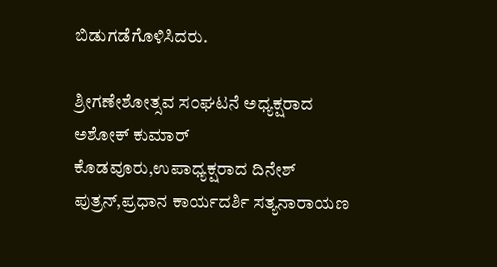ಬಿಡುಗಡೆಗೊಳಿಸಿದರು.

ಶ್ರೀಗಣೇಶೋತ್ಸವ ಸ೦ಘಟನೆ ಅಧ್ಯಕ್ಷರಾದ ಅಶೋಕ್ ಕುಮಾರ್ ಕೊಡವೂರು,ಉಪಾಧ್ಯಕ್ಷರಾದ ದಿನೇಶ್ ಪುತ್ರನ್,ಪ್ರಧಾನ ಕಾರ್ಯದರ್ಶಿ ಸತ್ಯನಾರಾಯಣ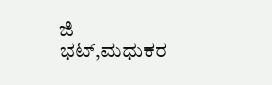ಜಿ ಭಟ್,ಮಧುಕರ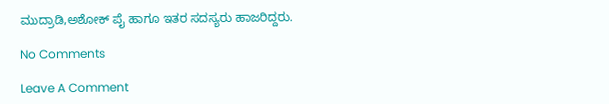ಮುದ್ರಾಡಿ,ಅಶೋಕ್ ಪೈ ಹಾಗೂ ಇತರ ಸದಸ್ಯರು ಹಾಜರಿದ್ದರು.

No Comments

Leave A Comment